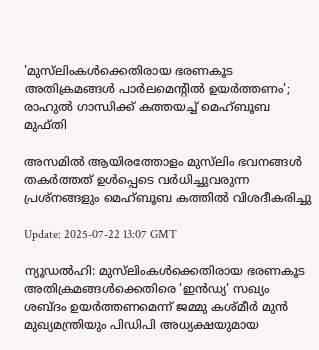'മുസ്‌ലിംകൾക്കെതിരായ ഭരണകൂട അതിക്രമങ്ങൾ പാർലമെന്റിൽ ഉയർത്തണം'; രാഹുൽ ഗാന്ധിക്ക് കത്തയച്ച് മെഹ്ബൂബ മുഫ്തി

അസമിൽ ആയിരത്തോളം മുസ്‌ലിം ഭവനങ്ങൾ തകർത്തത് ഉൾപ്പെടെ വർധിച്ചുവരുന്ന പ്രശ്‌നങ്ങളും മെഹ്ബൂബ കത്തിൽ വിശദീകരിച്ചു

Update: 2025-07-22 13:07 GMT

ന്യൂഡല്‍ഹി: മുസ്‌ലിംകൾക്കെതിരായ ഭരണകൂട അതിക്രമങ്ങൾക്കെതിരെ 'ഇന്‍ഡ്യ' സഖ്യം ശബ്ദം ഉയർത്തണമെന്ന് ജമ്മു കശ്മീർ മുൻ മുഖ്യമന്ത്രിയും പിഡിപി അധ്യക്ഷയുമായ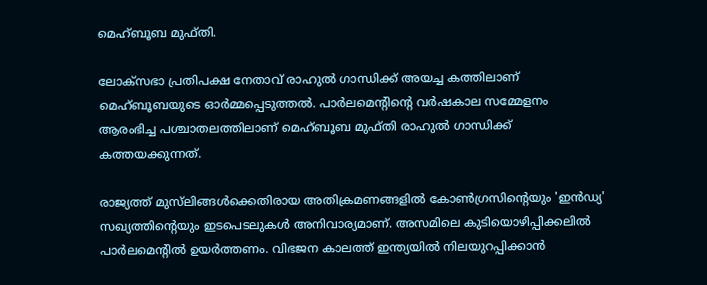മെഹ്ബൂബ മുഫ്തി.

ലോക്സഭാ പ്രതിപക്ഷ നേതാവ് രാഹുൽ ഗാന്ധിക്ക് അയച്ച കത്തിലാണ് മെഹ്ബൂബയുടെ ഓർമ്മപ്പെടുത്തൽ. പാർലമെന്റിന്റെ വർഷകാല സമ്മേളനം ആരംഭിച്ച പശ്ചാതലത്തിലാണ് മെഹ്ബൂബ മുഫ്തി രാഹുല്‍ ഗാന്ധിക്ക് കത്തയക്കുന്നത്.

രാജ്യത്ത് മുസ്‌ലിങ്ങൾക്കെതിരായ അതിക്രമണങ്ങളിൽ കോൺഗ്രസിന്റെയും 'ഇന്‍ഡ്യ' സഖ്യത്തിന്റെയും ഇടപെടലുകൾ അനിവാര്യമാണ്. അസമിലെ കുടിയൊഴിപ്പിക്കലിൽ പാർലമെന്റിൽ ഉയർത്തണം. വിഭജന കാലത്ത് ഇന്ത്യയിൽ നിലയുറപ്പിക്കാൻ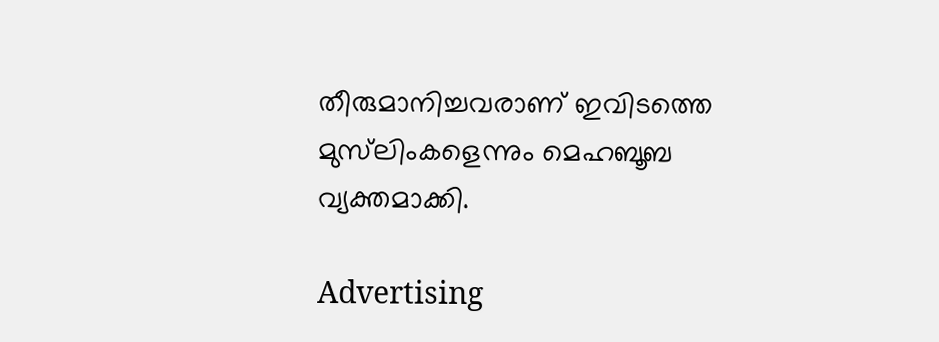തീരുമാനിച്ചവരാണ് ഇവിടത്തെ മുസ്‌ലിംകളെന്നും മെഹബൂബ വ്യക്തമാക്കി.

Advertising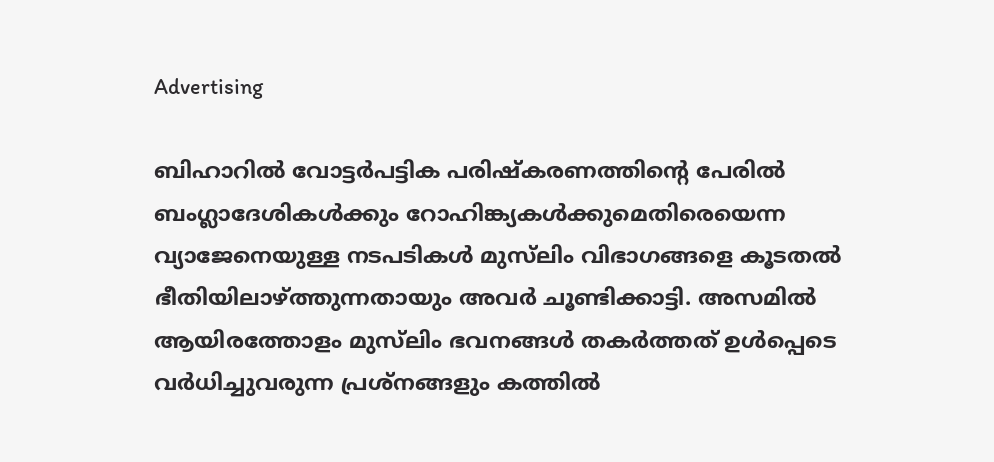Advertising

ബിഹാറിൽ വോട്ടർപട്ടിക പരിഷ്‍കരണത്തിന്റെ പേരിൽ ബംഗ്ലാദേശികൾക്കും റോഹിങ്ക്യകൾക്കുമെതിരെയെന്ന വ്യാജേനെയുള്ള നടപടികൾ മുസ്‍ലിം വിഭാഗങ്ങളെ കൂടതൽ ഭീതിയിലാഴ്ത്തുന്നതായും അവർ ചൂണ്ടിക്കാട്ടി. അസമിൽ ആയിരത്തോളം മുസ്‍ലിം ഭവനങ്ങൾ തകർത്തത് ഉൾപ്പെടെ വർധിച്ചുവരുന്ന പ്രശ്നങ്ങളും കത്തിൽ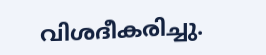വിശദീകരിച്ചു.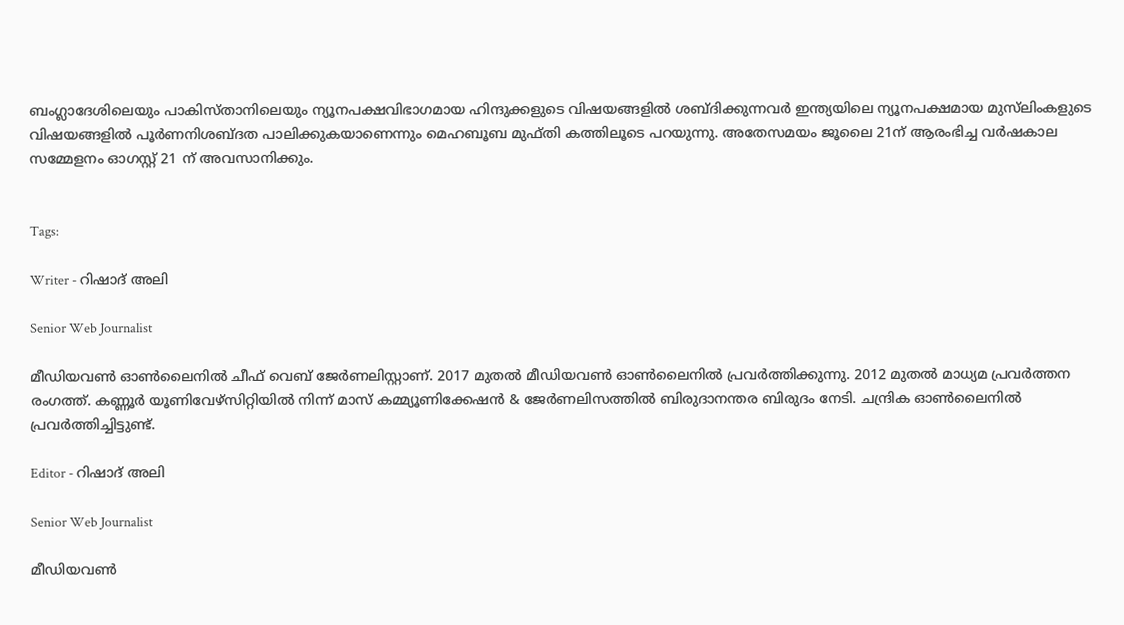ബംഗ്ലാദേശിലെയും പാകിസ്താനിലെയും ന്യൂനപക്ഷവിഭാഗമായ ഹിന്ദുക്കളുടെ വിഷയങ്ങളിൽ ശബ്ദിക്കുന്നവർ ഇന്ത്യയിലെ ന്യൂനപക്ഷമായ മുസ്‍ലിംകളുടെ വിഷയങ്ങളിൽ പൂർണനിശബ്ദത പാലിക്കുകയാണെന്നും മെഹബൂബ മുഫ്തി കത്തിലൂടെ പറയുന്നു. അതേസമയം ജൂലൈ 21ന് ആരംഭിച്ച വര്‍ഷകാല സമ്മേളനം ഓഗസ്റ്റ് 21 ന് അവസാനിക്കും.


Tags:

Writer - റിഷാദ് അലി

Senior Web Journalist

മീഡിയവൺ ഓൺലൈനിൽ ചീഫ് വെബ് ജേർണലിസ്റ്റാണ്. 2017 മുതൽ മീഡിയവൺ ഓൺലൈനിൽ പ്രവർത്തിക്കുന്നു. 2012 മുതൽ മാധ്യമ പ്രവർത്തന രംഗത്ത്. കണ്ണൂര്‍ യൂണിവേഴ്‌സിറ്റിയിൽ നിന്ന് മാസ് കമ്മ്യൂണിക്കേഷന്‍ & ജേര്‍ണലിസത്തില്‍ ബിരുദാനന്തര ബിരുദം നേടി. ചന്ദ്രിക ഓണ്‍ലൈനില്‍ പ്രവര്‍ത്തിച്ചിട്ടുണ്ട്.

Editor - റിഷാദ് അലി

Senior Web Journalist

മീഡിയവൺ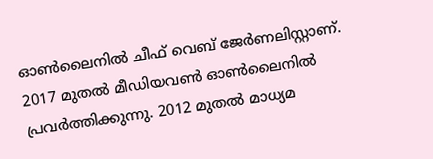ഓൺലൈനിൽ ചീഫ് വെബ് ജേർണലിസ്റ്റാണ്. 2017 മുതൽ മീഡിയവൺ ഓൺലൈനിൽ പ്രവർത്തിക്കുന്നു. 2012 മുതൽ മാധ്യമ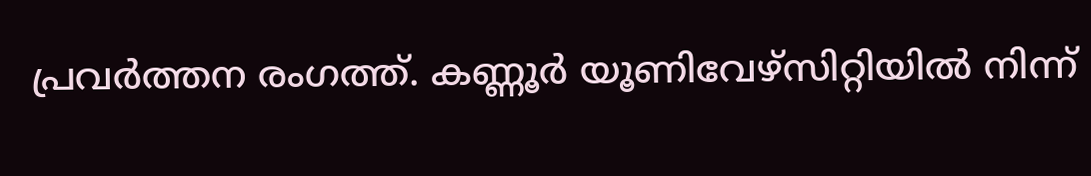പ്രവർത്തന രംഗത്ത്. കണ്ണൂര്‍ യൂണിവേഴ്‌സിറ്റിയിൽ നിന്ന്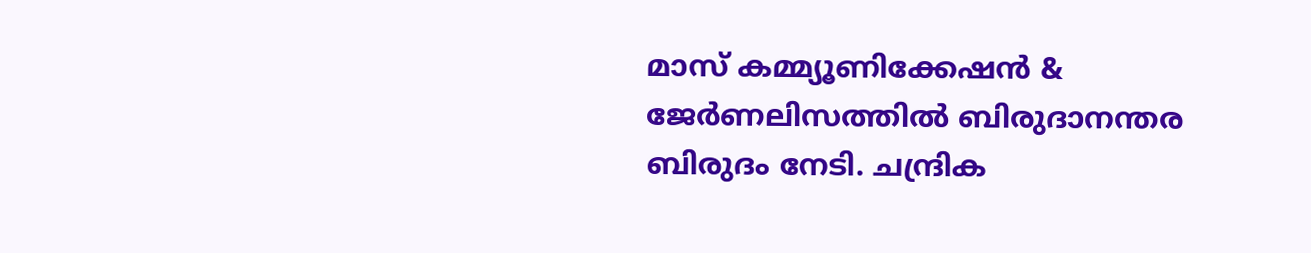മാസ് കമ്മ്യൂണിക്കേഷന്‍ & ജേര്‍ണലിസത്തില്‍ ബിരുദാനന്തര ബിരുദം നേടി. ചന്ദ്രിക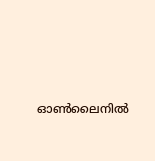ഓണ്‍ലൈനില്‍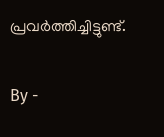പ്രവര്‍ത്തിച്ചിട്ടുണ്ട്.

By -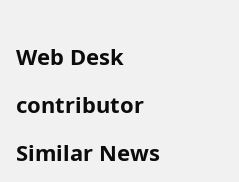Web Desk

contributor

Similar News